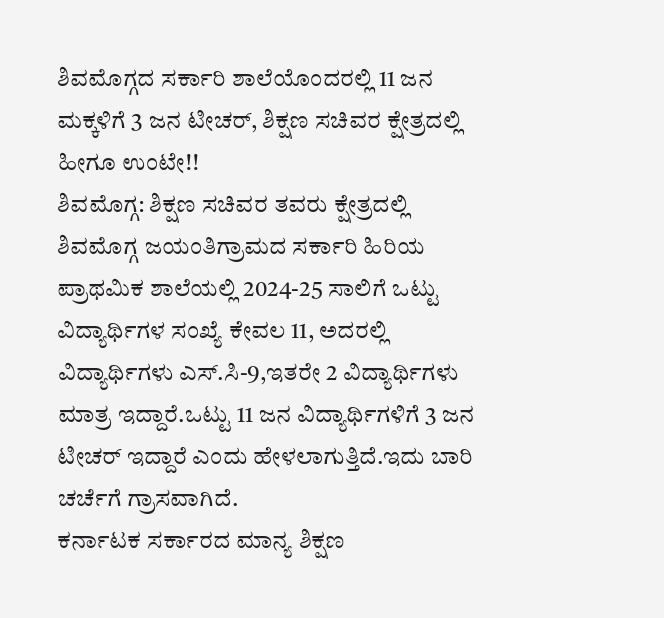ಶಿವಮೊಗ್ಗದ ಸರ್ಕಾರಿ ಶಾಲೆಯೊಂದರಲ್ಲಿ 11 ಜನ ಮಕ್ಕಳಿಗೆ 3 ಜನ ಟೀಚರ್, ಶಿಕ್ಷಣ ಸಚಿವರ ಕ್ಷೇತ್ರದಲ್ಲಿ ಹೀಗೂ ಉಂಟೇ!!
ಶಿವಮೊಗ್ಗ: ಶಿಕ್ಷಣ ಸಚಿವರ ತವರು ಕ್ಷೇತ್ರದಲ್ಲಿ ಶಿವಮೊಗ್ಗ ಜಯಂತಿಗ್ರಾಮದ ಸರ್ಕಾರಿ ಹಿರಿಯ ಪ್ರಾಥಮಿಕ ಶಾಲೆಯಲ್ಲಿ 2024-25 ಸಾಲಿಗೆ ಒಟ್ಟು ವಿದ್ಯಾರ್ಥಿಗಳ ಸಂಖ್ಯೆ ಕೇವಲ 11, ಅದರಲ್ಲಿ ವಿದ್ಯಾರ್ಥಿಗಳು ಎಸ್.ಸಿ-9,ಇತರೇ 2 ವಿದ್ಯಾರ್ಥಿಗಳು ಮಾತ್ರ ಇದ್ದಾರೆ.ಒಟ್ಟು 11 ಜನ ವಿದ್ಯಾರ್ಥಿಗಳಿಗೆ 3 ಜನ ಟೀಚರ್ ಇದ್ದಾರೆ ಎಂದು ಹೇಳಲಾಗುತ್ತಿದೆ.ಇದು ಬಾರಿ ಚರ್ಚೆಗೆ ಗ್ರಾಸವಾಗಿದೆ.
ಕರ್ನಾಟಕ ಸರ್ಕಾರದ ಮಾನ್ಯ ಶಿಕ್ಷಣ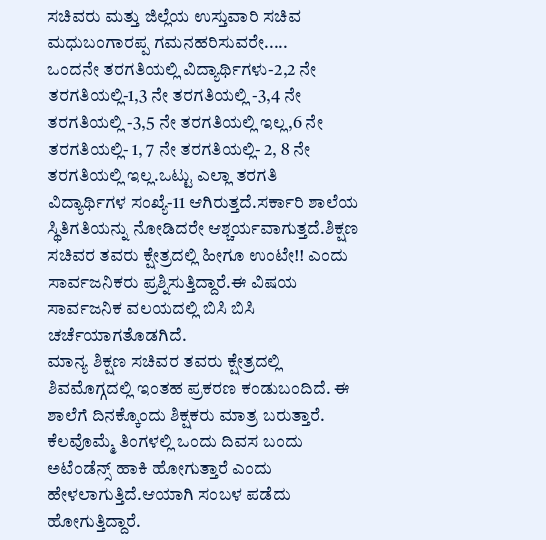ಸಚಿವರು ಮತ್ತು ಜಿಲ್ಲೆಯ ಉಸ್ತುವಾರಿ ಸಚಿವ ಮಧುಬಂಗಾರಪ್ಪ ಗಮನಹರಿಸುವರೇ.....
ಒಂದನೇ ತರಗತಿಯಲ್ಲಿ ವಿದ್ಯಾರ್ಥಿಗಳು-2,2 ನೇ ತರಗತಿಯಲ್ಲಿ-1,3 ನೇ ತರಗತಿಯಲ್ಲಿ -3,4 ನೇ ತರಗತಿಯಲ್ಲಿ -3,5 ನೇ ತರಗತಿಯಲ್ಲಿ ಇಲ್ಲ,6 ನೇ ತರಗತಿಯಲ್ಲಿ- 1, 7 ನೇ ತರಗತಿಯಲ್ಲಿ- 2, 8 ನೇ ತರಗತಿಯಲ್ಲಿ ಇಲ್ಲ.ಒಟ್ಟು ಎಲ್ಲಾ ತರಗತಿ ವಿದ್ಯಾರ್ಥಿಗಳ ಸಂಖ್ಯೆ-11 ಆಗಿರುತ್ತದೆ.ಸರ್ಕಾರಿ ಶಾಲೆಯ ಸ್ಥಿತಿಗತಿಯನ್ನು ನೋಡಿದರೇ ಆಶ್ಚರ್ಯವಾಗುತ್ತದೆ.ಶಿಕ್ಷಣ ಸಚಿವರ ತವರು ಕ್ಷೇತ್ರದಲ್ಲಿ ಹೀಗೂ ಉಂಟೇ!! ಎಂದು ಸಾರ್ವಜನಿಕರು ಪ್ರಶ್ನಿಸುತ್ತಿದ್ದಾರೆ.ಈ ವಿಷಯ ಸಾರ್ವಜನಿಕ ವಲಯದಲ್ಲಿ ಬಿಸಿ ಬಿಸಿ ಚರ್ಚೆಯಾಗತೊಡಗಿದೆ.
ಮಾನ್ಯ ಶಿಕ್ಷಣ ಸಚಿವರ ತವರು ಕ್ಷೇತ್ರದಲ್ಲಿ ಶಿವಮೊಗ್ಗದಲ್ಲಿ ಇಂತಹ ಪ್ರಕರಣ ಕಂಡುಬಂದಿದೆ. ಈ ಶಾಲೆಗೆ ದಿನಕ್ಕೊಂದು ಶಿಕ್ಷಕರು ಮಾತ್ರ ಬರುತ್ತಾರೆ. ಕೆಲವೊಮ್ಮೆ ತಿಂಗಳಲ್ಲಿ ಒಂದು ದಿವಸ ಬಂದು ಅಟೆಂಡೆನ್ಸ್ ಹಾಕಿ ಹೋಗುತ್ತಾರೆ ಎಂದು ಹೇಳಲಾಗುತ್ತಿದೆ.ಆಯಾಗಿ ಸಂಬಳ ಪಡೆದು ಹೋಗುತ್ತಿದ್ದಾರೆ.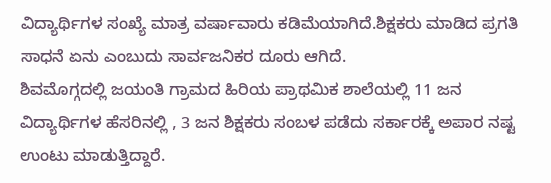ವಿದ್ಯಾರ್ಥಿಗಳ ಸಂಖ್ಯೆ ಮಾತ್ರ ವರ್ಷಾವಾರು ಕಡಿಮೆಯಾಗಿದೆ.ಶಿಕ್ಷಕರು ಮಾಡಿದ ಪ್ರಗತಿ ಸಾಧನೆ ಏನು ಎಂಬುದು ಸಾರ್ವಜನಿಕರ ದೂರು ಆಗಿದೆ.
ಶಿವಮೊಗ್ಗದಲ್ಲಿ ಜಯಂತಿ ಗ್ರಾಮದ ಹಿರಿಯ ಪ್ರಾಥಮಿಕ ಶಾಲೆಯಲ್ಲಿ 11 ಜನ ವಿದ್ಯಾರ್ಥಿಗಳ ಹೆಸರಿನಲ್ಲಿ , 3 ಜನ ಶಿಕ್ಷಕರು ಸಂಬಳ ಪಡೆದು ಸರ್ಕಾರಕ್ಕೆ ಅಪಾರ ನಷ್ಟ ಉಂಟು ಮಾಡುತ್ತಿದ್ದಾರೆ.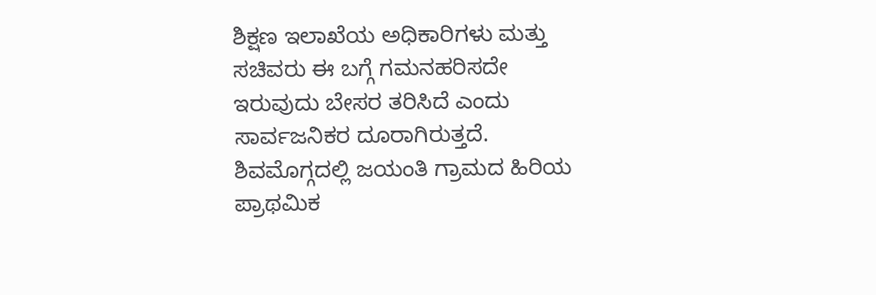ಶಿಕ್ಷಣ ಇಲಾಖೆಯ ಅಧಿಕಾರಿಗಳು ಮತ್ತು ಸಚಿವರು ಈ ಬಗ್ಗೆ ಗಮನಹರಿಸದೇ ಇರುವುದು ಬೇಸರ ತರಿಸಿದೆ ಎಂದು ಸಾರ್ವಜನಿಕರ ದೂರಾಗಿರುತ್ತದೆ.
ಶಿವಮೊಗ್ಗದಲ್ಲಿ ಜಯಂತಿ ಗ್ರಾಮದ ಹಿರಿಯ ಪ್ರಾಥಮಿಕ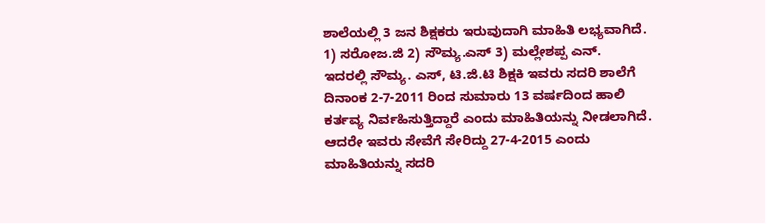ಶಾಲೆಯಲ್ಲಿ 3 ಜನ ಶಿಕ್ಷಕರು ಇರುವುದಾಗಿ ಮಾಹಿತಿ ಲಭ್ಯವಾಗಿದೆ. 1) ಸರೋಜ.ಜಿ 2) ಸೌಮ್ಯ.ಎಸ್ 3) ಮಲ್ಲೇಶಪ್ಪ ಎನ್.
ಇದರಲ್ಲಿ ಸೌಮ್ಯ. ಎಸ್, ಟಿ.ಜಿ.ಟಿ ಶಿಕ್ಷಕಿ ಇವರು ಸದರಿ ಶಾಲೆಗೆ ದಿನಾಂಕ 2-7-2011 ರಿಂದ ಸುಮಾರು 13 ವರ್ಷದಿಂದ ಹಾಲಿ ಕರ್ತವ್ಯ ನಿರ್ವಹಿಸುತ್ತಿದ್ದಾರೆ ಎಂದು ಮಾಹಿತಿಯನ್ನು ನೀಡಲಾಗಿದೆ. ಆದರೇ ಇವರು ಸೇವೆಗೆ ಸೇರಿದ್ದು 27-4-2015 ಎಂದು ಮಾಹಿತಿಯನ್ನು ಸದರಿ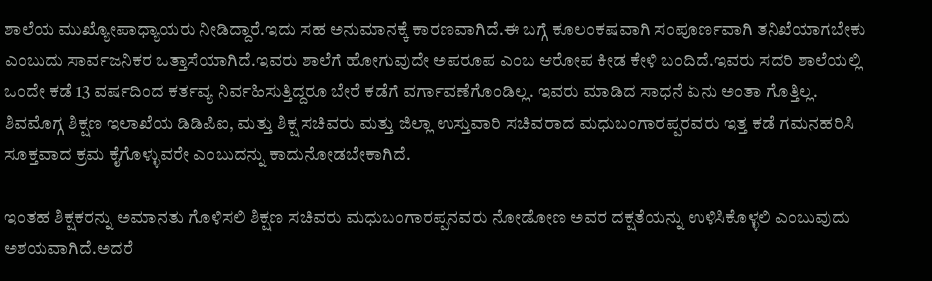ಶಾಲೆಯ ಮುಖ್ಯೋಪಾಧ್ಯಾಯರು ನೀಡಿದ್ದಾರೆ.ಇದು ಸಹ ಅನುಮಾನಕ್ಕೆ ಕಾರಣವಾಗಿದೆ.ಈ ಬಗ್ಗೆ ಕೂಲಂಕಷವಾಗಿ ಸಂಪೂರ್ಣವಾಗಿ ತನಿಖೆಯಾಗಬೇಕು ಎಂಬುದು ಸಾರ್ವಜನಿಕರ ಒತ್ತಾಸೆಯಾಗಿದೆ.ಇವರು ಶಾಲೆಗೆ ಹೋಗುವುದೇ ಅಪರೂಪ ಎಂಬ ಆರೋಪ ಕೀಡ ಕೇಳಿ ಬಂದಿದೆ.ಇವರು ಸದರಿ ಶಾಲೆಯಲ್ಲಿ ಒಂದೇ ಕಡೆ 13 ವರ್ಷದಿಂದ ಕರ್ತವ್ಯ ನಿರ್ವಹಿಸುತ್ತಿದ್ದರೂ ಬೇರೆ ಕಡೆಗೆ ವರ್ಗಾವಣೆಗೊಂಡಿಲ್ಲ. ಇವರು ಮಾಡಿದ ಸಾಧನೆ ಏನು ಅಂತಾ ಗೊತ್ತಿಲ್ಲ.
ಶಿವಮೊಗ್ಗ ಶಿಕ್ಷಣ ಇಲಾಖೆಯ ಡಿಡಿಪಿಐ, ಮತ್ತು ಶಿಕ್ಷ ಸಚಿವರು ಮತ್ತು ಜಿಲ್ಲಾ ಉಸ್ತುವಾರಿ ಸಚಿವರಾದ ಮಧುಬಂಗಾರಪ್ಪರವರು ಇತ್ತ ಕಡೆ ಗಮನಹರಿಸಿ ಸೂಕ್ತವಾದ ಕ್ರಮ ಕೈಗೊಳ್ಳುವರೇ ಎಂಬುದನ್ನು ಕಾದುನೋಡಬೇಕಾಗಿದೆ.

ಇಂತಹ ಶಿಕ್ಷಕರನ್ನು ಅಮಾನತು ಗೊಳಿಸಲಿ ಶಿಕ್ಷಣ ಸಚಿವರು ಮಧುಬಂಗಾರಪ್ಪನವರು ನೋಡೋಣ ಅವರ ದಕ್ಷತೆಯನ್ನು ಉಳಿಸಿಕೊಳ್ಳಲಿ ಎಂಬುವುದು ಅಶಯವಾಗಿದೆ.ಅದರೆ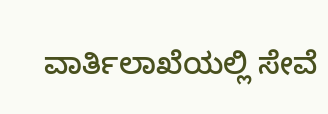ವಾರ್ತಿಲಾಖೆಯಲ್ಲಿ ಸೇವೆ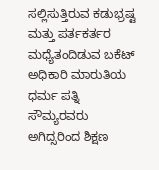ಸಲ್ಲಿಸುತ್ತಿರುವ ಕಡುಭ್ರಷ್ಟ ಮತ್ತು ಪರ್ತಕರ್ತರ ಮಧ್ಯೆತಂದಿಡುವ ಬಕೆಟ್ ಅಧಿಕಾರಿ ಮಾರುತಿಯ ಧರ್ಮ ಪತ್ನಿ ಸೌಮ್ಯರವರು ಅಗಿದ್ಸರಿಂದ ಶಿಕ್ಷಣ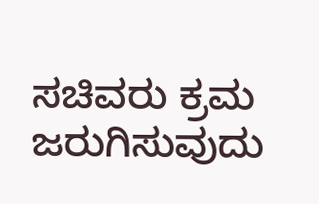ಸಚಿವರು ಕ್ರಮ ಜರುಗಿಸುವುದು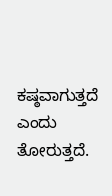ಕಷ್ಠವಾಗುತ್ತದೆ ಎಂದು ತೋರುತ್ತದೆ.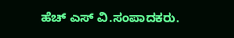ಹೆಚ್ ಎಸ್ ವಿ.ಸಂಪಾದಕರು.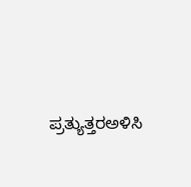ಪ್ರತ್ಯುತ್ತರಅಳಿಸಿ